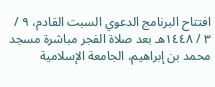افتتاح البرنامج الدعوي السبت القادم، ٩ / ٣ / ١٤٤٨هـ بعد صلاة الفجر مباشرة مسجد محمد بن إبراهيم، الجامعة الإسلامية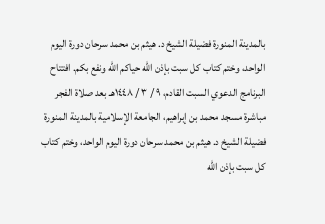بالمدينة المنورة فضيلة الشيخ د. هيثم بن محمد سرحان دورة اليوم الواحد، وختم كتاب كل سبت بإذن الله حياكم الله ونفع بكم. افتتاح البرنامج الدعوي السبت القادم، ٩ / ٣ / ١٤٤٨هـ بعد صلاة الفجر مباشرة مسجد محمد بن إبراهيم، الجامعة الإسلامية بالمدينة المنورة فضيلة الشيخ د. هيثم بن محمد سرحان دورة اليوم الواحد، وختم كتاب كل سبت بإذن الله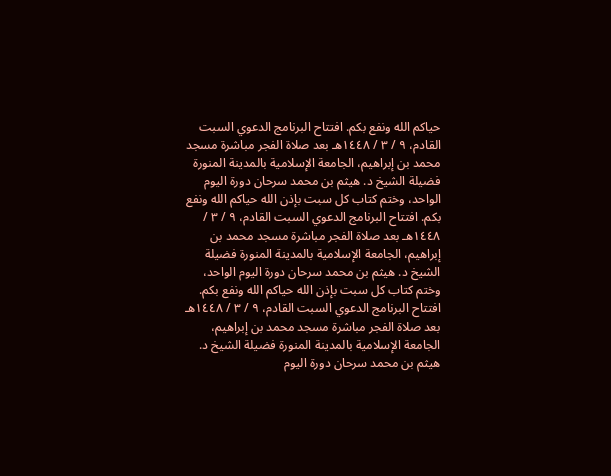حياكم الله ونفع بكم. افتتاح البرنامج الدعوي السبت القادم، ٩ / ٣ / ١٤٤٨هـ بعد صلاة الفجر مباشرة مسجد محمد بن إبراهيم، الجامعة الإسلامية بالمدينة المنورة فضيلة الشيخ د. هيثم بن محمد سرحان دورة اليوم الواحد، وختم كتاب كل سبت بإذن الله حياكم الله ونفع بكم. افتتاح البرنامج الدعوي السبت القادم، ٩ / ٣ / ١٤٤٨هـ بعد صلاة الفجر مباشرة مسجد محمد بن إبراهيم، الجامعة الإسلامية بالمدينة المنورة فضيلة الشيخ د. هيثم بن محمد سرحان دورة اليوم الواحد، وختم كتاب كل سبت بإذن الله حياكم الله ونفع بكم. افتتاح البرنامج الدعوي السبت القادم، ٩ / ٣ / ١٤٤٨هـ بعد صلاة الفجر مباشرة مسجد محمد بن إبراهيم، الجامعة الإسلامية بالمدينة المنورة فضيلة الشيخ د. هيثم بن محمد سرحان دورة اليوم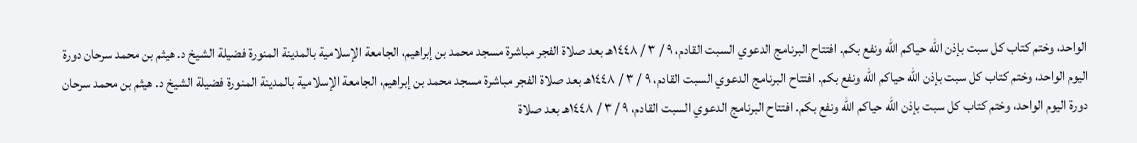الواحد، وختم كتاب كل سبت بإذن الله حياكم الله ونفع بكم. افتتاح البرنامج الدعوي السبت القادم، ٩ / ٣ / ١٤٤٨هـ بعد صلاة الفجر مباشرة مسجد محمد بن إبراهيم، الجامعة الإسلامية بالمدينة المنورة فضيلة الشيخ د. هيثم بن محمد سرحان دورة اليوم الواحد، وختم كتاب كل سبت بإذن الله حياكم الله ونفع بكم. افتتاح البرنامج الدعوي السبت القادم، ٩ / ٣ / ١٤٤٨هـ بعد صلاة الفجر مباشرة مسجد محمد بن إبراهيم، الجامعة الإسلامية بالمدينة المنورة فضيلة الشيخ د. هيثم بن محمد سرحان دورة اليوم الواحد، وختم كتاب كل سبت بإذن الله حياكم الله ونفع بكم. افتتاح البرنامج الدعوي السبت القادم، ٩ / ٣ / ١٤٤٨هـ بعد صلاة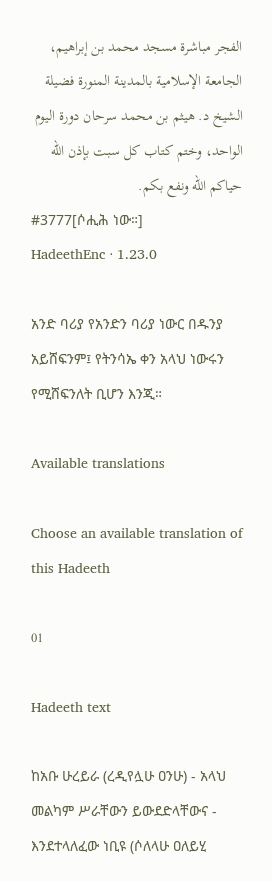الفجر مباشرة مسجد محمد بن إبراهيم، الجامعة الإسلامية بالمدينة المنورة فضيلة الشيخ د. هيثم بن محمد سرحان دورة اليوم الواحد، وختم كتاب كل سبت بإذن الله حياكم الله ونفع بكم.
#3777[ሶሒሕ ነው።]
HadeethEnc · 1.23.0

አንድ ባሪያ የአንድን ባሪያ ነውር በዱንያ አይሸፍንም፤ የትንሳኤ ቀን አላህ ነውሩን የሚሸፍንለት ቢሆን እንጂ።

Available translations

Choose an available translation of this Hadeeth

01

Hadeeth text

ከአቡ ሁረይራ (ረዲየሏሁ ዐንሁ) - አላህ መልካም ሥራቸውን ይውደድላቸውና - እንደተላለፈው ነቢዩ (ሶለላሁ ዐለይሂ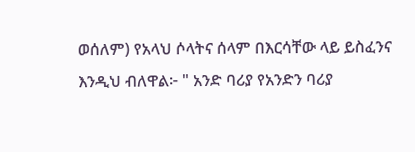ወሰለም) የአላህ ሶላትና ሰላም በእርሳቸው ላይ ይስፈንና እንዲህ ብለዋል፦ " አንድ ባሪያ የአንድን ባሪያ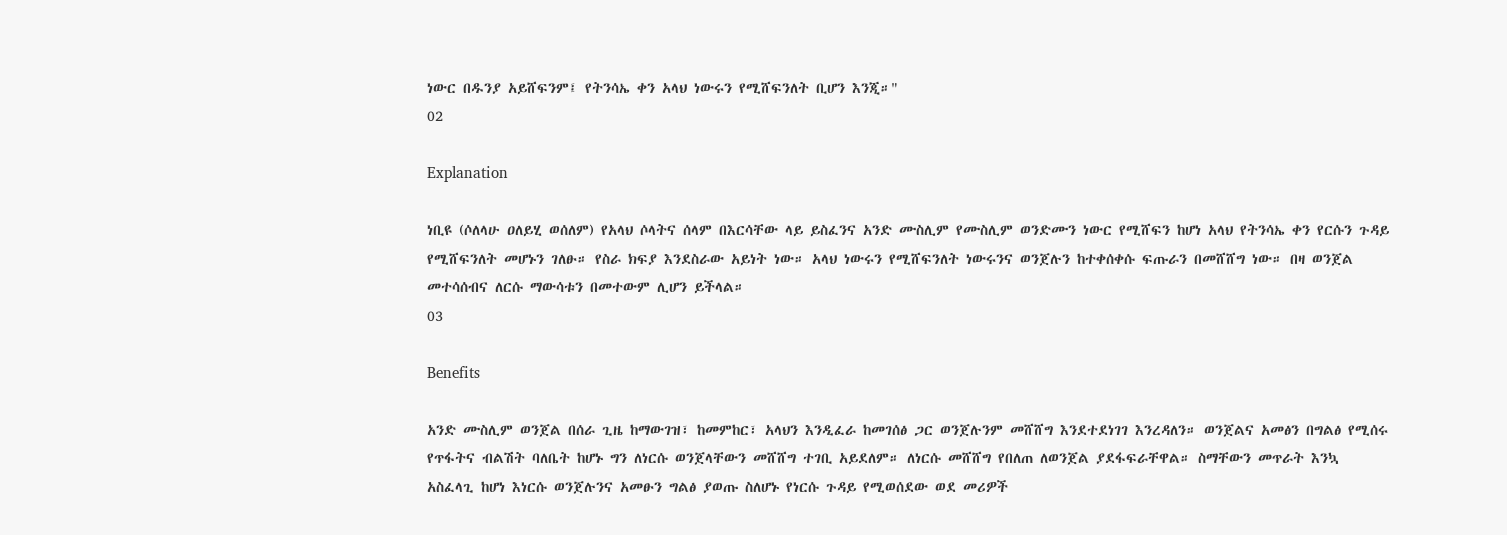ነውር በዱንያ አይሸፍንም፤ የትንሳኤ ቀን አላህ ነውሩን የሚሸፍንለት ቢሆን እንጂ።"
02

Explanation

ነቢዩ (ሶለላሁ ዐለይሂ ወሰለም) የአላህ ሶላትና ሰላም በእርሳቸው ላይ ይስፈንና አንድ ሙስሊም የሙስሊም ወንድሙን ነውር የሚሸፍን ከሆነ አላህ የትንሳኤ ቀን የርሱን ጉዳይ የሚሸፍንለት መሆኑን ገለፁ። የስራ ክፍያ እንደስራው አይነት ነው። አላህ ነውሩን የሚሸፍንለት ነውሩንና ወንጀሉን ከተቀሰቀሱ ፍጡራን በመሸሸግ ነው። በዛ ወንጀል መተሳሰብና ለርሱ ማውሳቱን በመተውም ሊሆን ይችላል።
03

Benefits

አንድ ሙስሊም ወንጀል በሰራ ጊዜ ከማውገዝ፣ ከመምከር፣ አላህን እንዲፈራ ከመገሰፅ ጋር ወንጀሉንም መሸሸግ እንደተደነገገ እንረዳለን። ወንጀልና አመፅን በግልፅ የሚሰሩ የጥፋትና ብልሽት ባለቤት ከሆኑ ግን ለነርሱ ወንጀላቸውን መሸሸግ ተገቢ አይደለም። ለነርሱ መሸሸግ የበለጠ ለወንጀል ያደፋፍራቸዋል። ስማቸውን መጥራት እንኳ አስፈላጊ ከሆነ እነርሱ ወንጀሉንና አመፁን ግልፅ ያወጡ ስለሆኑ የነርሱ ጉዳይ የሚወሰደው ወደ መሪዎች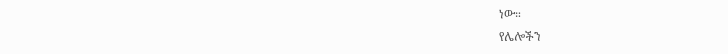ነው።
የሌሎችን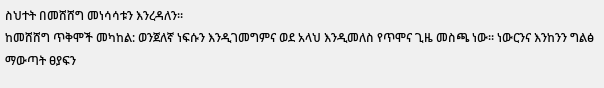ስህተት በመሸሸግ መነሳሳቱን እንረዳለን።
ከመሸሸግ ጥቅሞች መካከል: ወንጀለኛ ነፍሱን እንዲገመግምና ወደ አላህ እንዲመለስ የጥሞና ጊዜ መስጫ ነው። ነውርንና እንከንን ግልፅ ማውጣት ፀያፍን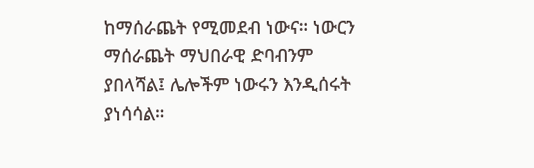ከማሰራጨት የሚመደብ ነውና። ነውርን ማሰራጨት ማህበራዊ ድባብንም ያበላሻል፤ ሌሎችም ነውሩን እንዲሰሩት ያነሳሳል።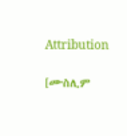Attribution

[ሙስሊም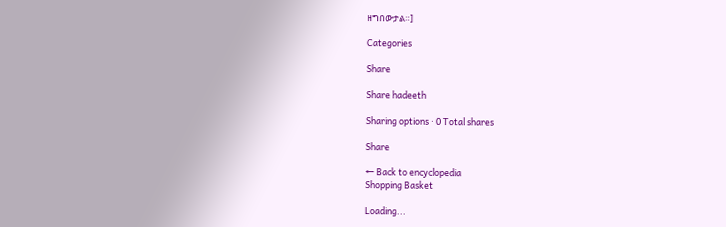ዘግበውታል።]

Categories

Share

Share hadeeth

Sharing options · 0 Total shares

Share

← Back to encyclopedia
Shopping Basket

Loading...